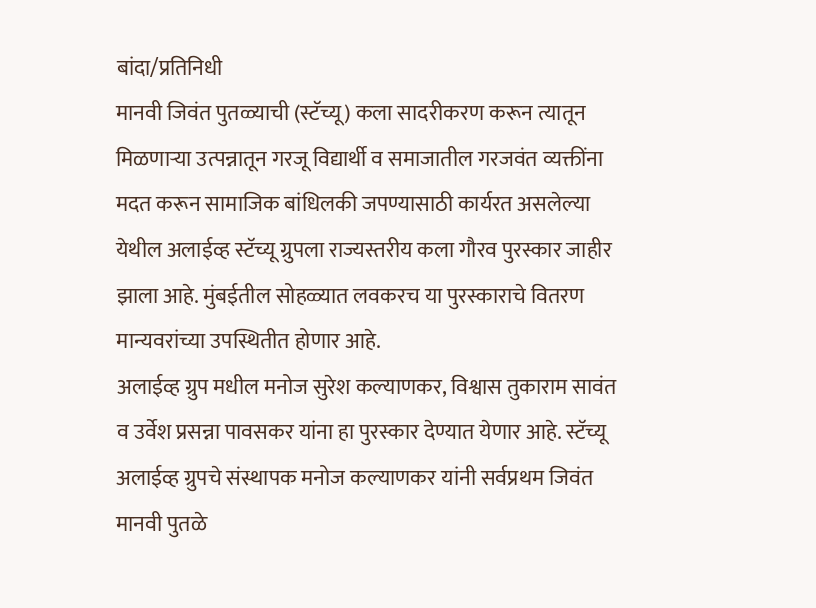बांदा/प्रतिनिधी
मानवी जिवंत पुतळ्याची (स्टॅच्यू) कला सादरीकरण करून त्यातून मिळणाऱ्या उत्पन्नातून गरजू विद्यार्थी व समाजातील गरजवंत व्यक्तींना मदत करून सामाजिक बांधिलकी जपण्यासाठी कार्यरत असलेल्या येथील अलाईव्ह स्टॅच्यू ग्रुपला राज्यस्तरीय कला गौरव पुरस्कार जाहीर झाला आहे. मुंबईतील सोहळ्यात लवकरच या पुरस्काराचे वितरण मान्यवरांच्या उपस्थितीत होणार आहे.
अलाईव्ह ग्रुप मधील मनोज सुरेश कल्याणकर, विश्वास तुकाराम सावंत व उर्वेश प्रसन्ना पावसकर यांना हा पुरस्कार देण्यात येणार आहे. स्टॅच्यू अलाईव्ह ग्रुपचे संस्थापक मनोज कल्याणकर यांनी सर्वप्रथम जिवंत मानवी पुतळे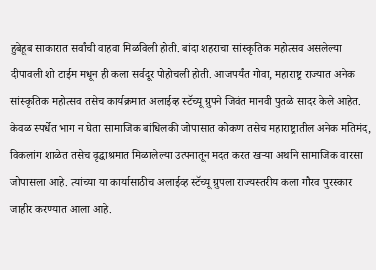हुबेहूब साकारात सर्वांची वाहवा मिळविली होती. बांदा शहराचा सांस्कृतिक महोत्सव असलेल्या दीपावली शो टाईम मधून ही कला सर्वदूर पोहोचली होती. आजपर्यंत गोवा, महाराष्ट्र राज्यात अनेक सांस्कृतिक महोत्सव तसेच कार्यक्रमात अलाईव्ह स्टॅच्यू ग्रुपने जिवंत मानवी पुतळे सादर केले आहेत.
केवळ स्पर्धेत भाग न घेता सामाजिक बांधिलकी जोपासात कोकण तसेच महाराष्ट्रातील अनेक मतिमंद, विकलांग शाळेत तसेच वृद्धाश्रमात मिळालेल्या उत्पनातून मदत करत खऱ्या अर्थाने सामाजिक वारसा जोपासला आहे. त्यांच्या या कार्यासाठीच अलाईव्ह स्टॅच्यू ग्रुपला राज्यस्तरीय कला गौरव पुरस्कार जाहीर करण्यात आला आहे.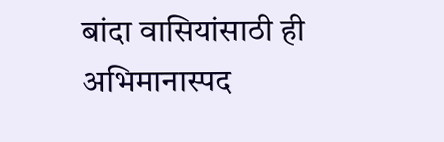बांदा वासियांसाठी ही अभिमानास्पद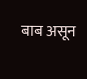बाब असून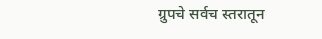ग्रुपचे सर्वच स्तरातून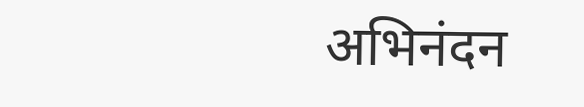अभिनंदन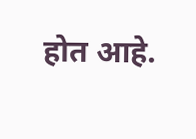होत आहे.